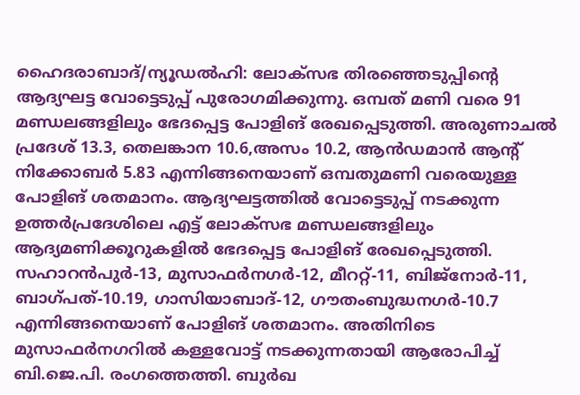ഹൈദരാബാദ്/ന്യൂഡൽഹി: ലോക്സഭ തിരഞ്ഞെടുപ്പിന്റെ ആദ്യഘട്ട വോട്ടെടുപ്പ് പുരോഗമിക്കുന്നു. ഒമ്പത് മണി വരെ 91 മണ്ഡലങ്ങളിലും ഭേദപ്പെട്ട പോളിങ് രേഖപ്പെടുത്തി. അരുണാചൽ പ്രദേശ് 13.3, തെലങ്കാന 10.6,അസം 10.2, ആൻഡമാൻ ആന്റ് നിക്കോബർ 5.83 എന്നിങ്ങനെയാണ് ഒമ്പതുമണി വരെയുള്ള പോളിങ് ശതമാനം. ആദ്യഘട്ടത്തിൽ വോട്ടെടുപ്പ് നടക്കുന്ന ഉത്തർപ്രദേശിലെ എട്ട് ലോക്സഭ മണ്ഡലങ്ങളിലും ആദ്യമണിക്കൂറുകളിൽ ഭേദപ്പെട്ട പോളിങ് രേഖപ്പെടുത്തി. സഹാറൻപുർ-13, മുസാഫർനഗർ-12, മീററ്റ്-11, ബിജ്നോർ-11, ബാഗ്പത്-10.19, ഗാസിയാബാദ്-12, ഗൗതംബുദ്ധനഗർ-10.7 എന്നിങ്ങനെയാണ് പോളിങ് ശതമാനം. അതിനിടെ മുസാഫർനഗറിൽ കള്ളവോട്ട് നടക്കുന്നതായി ആരോപിച്ച് ബി.ജെ.പി. രംഗത്തെത്തി. ബുർഖ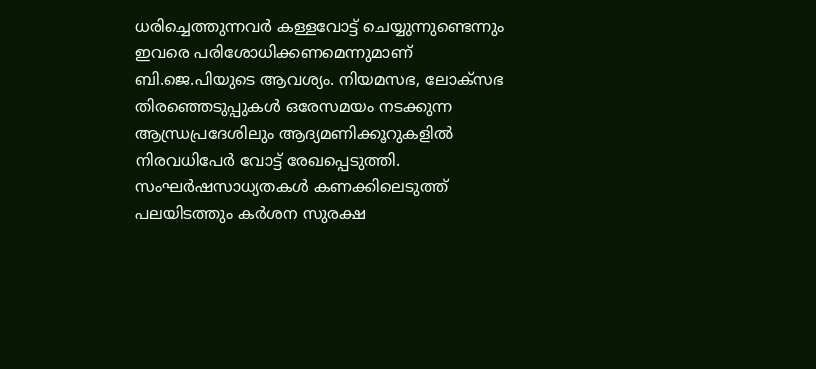ധരിച്ചെത്തുന്നവർ കള്ളവോട്ട് ചെയ്യുന്നുണ്ടെന്നും ഇവരെ പരിശോധിക്കണമെന്നുമാണ് ബി.ജെ.പിയുടെ ആവശ്യം. നിയമസഭ, ലോക്സഭ തിരഞ്ഞെടുപ്പുകൾ ഒരേസമയം നടക്കുന്ന ആന്ധ്രപ്രദേശിലും ആദ്യമണിക്കൂറുകളിൽ നിരവധിപേർ വോട്ട് രേഖപ്പെടുത്തി. സംഘർഷസാധ്യതകൾ കണക്കിലെടുത്ത് പലയിടത്തും കർശന സുരക്ഷ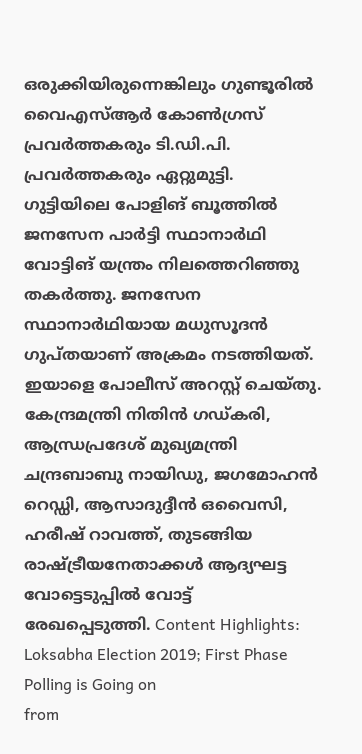ഒരുക്കിയിരുന്നെങ്കിലും ഗുണ്ടൂരിൽ വൈഎസ്ആർ കോൺഗ്രസ് പ്രവർത്തകരും ടി.ഡി.പി. പ്രവർത്തകരും ഏറ്റുമുട്ടി. ഗുട്ടിയിലെ പോളിങ് ബൂത്തിൽ ജനസേന പാർട്ടി സ്ഥാനാർഥി വോട്ടിങ് യന്ത്രം നിലത്തെറിഞ്ഞു തകർത്തു. ജനസേന സ്ഥാനാർഥിയായ മധുസൂദൻ ഗുപ്തയാണ് അക്രമം നടത്തിയത്. ഇയാളെ പോലീസ് അറസ്റ്റ് ചെയ്തു. കേന്ദ്രമന്ത്രി നിതിൻ ഗഡ്കരി, ആന്ധ്രപ്രദേശ് മുഖ്യമന്ത്രി ചന്ദ്രബാബു നായിഡു, ജഗമോഹൻ റെഡ്ഡി, ആസാദുദ്ദീൻ ഒവൈസി, ഹരീഷ് റാവത്ത്, തുടങ്ങിയ രാഷ്ട്രീയനേതാക്കൾ ആദ്യഘട്ട വോട്ടെടുപ്പിൽ വോട്ട് രേഖപ്പെടുത്തി. Content Highlights: Loksabha Election 2019; First Phase Polling is Going on
from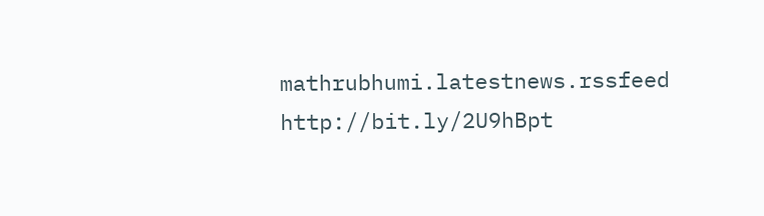mathrubhumi.latestnews.rssfeed http://bit.ly/2U9hBpt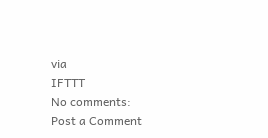via
IFTTT
No comments:
Post a Comment